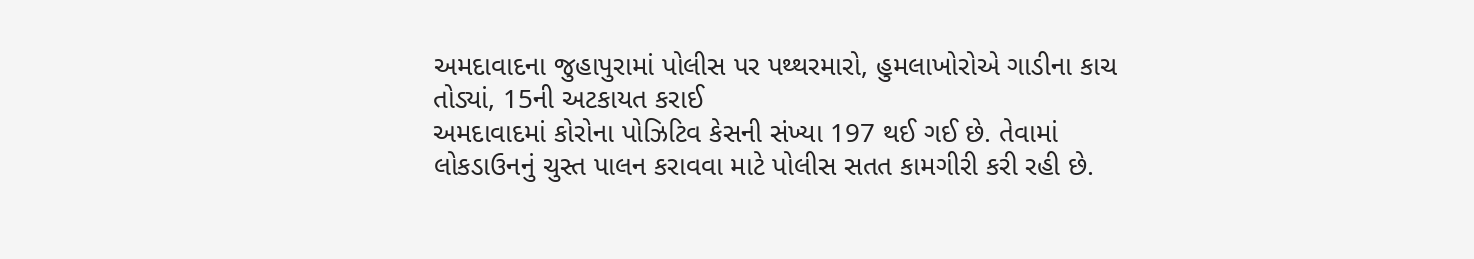અમદાવાદના જુહાપુરામાં પોલીસ પર પથ્થરમારો, હુમલાખોરોએ ગાડીના કાચ તોડ્યાં, 15ની અટકાયત કરાઈ
અમદાવાદમાં કોરોના પોઝિટિવ કેસની સંખ્યા 197 થઈ ગઈ છે. તેવામાં લોકડાઉનનું ચુસ્ત પાલન કરાવવા માટે પોલીસ સતત કામગીરી કરી રહી છે.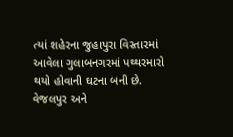ત્યાં શહેરના જુહાપુરા વિસ્તારમાં આવેલા ગુલાબનગરમાં પથ્થરમારો થયો હોવાની ઘટના બની છે. વેજલપુર અને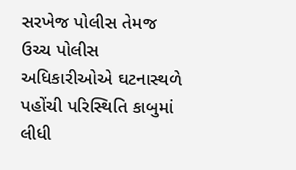સરખેજ પોલીસ તેમજ ઉચ્ચ પોલીસ અધિકારીઓએ ઘટનાસ્થળે પહોંચી પરિસ્થિતિ કાબુમાં લીધી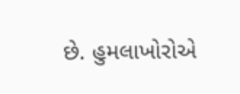છે. હુમલાખોરોએ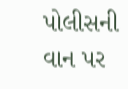પોલીસની વાન પર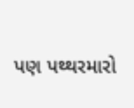પણ પથ્થરમારો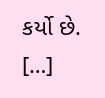કર્યો છે. […]